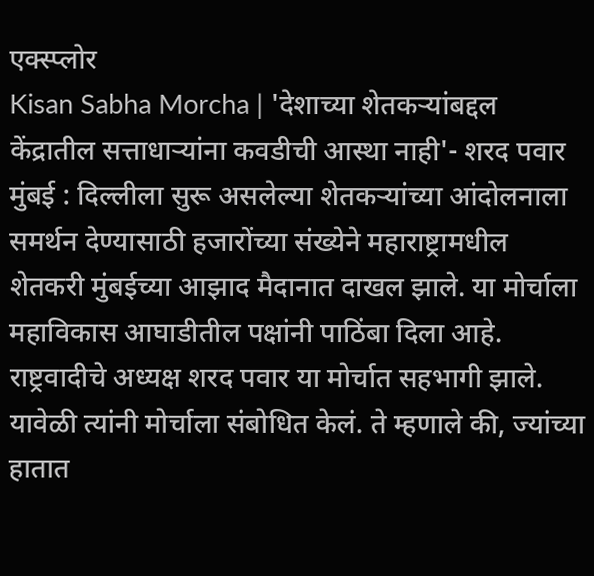एक्स्प्लोर
Kisan Sabha Morcha | 'देशाच्या शेतकऱ्यांबद्दल केंद्रातील सत्ताधाऱ्यांना कवडीची आस्था नाही'- शरद पवार
मुंबई : दिल्लीला सुरू असलेल्या शेतकऱ्यांच्या आंदोलनाला समर्थन देण्यासाठी हजारोंच्या संख्येने महाराष्ट्रामधील शेतकरी मुंबईच्या आझाद मैदानात दाखल झाले. या मोर्चाला महाविकास आघाडीतील पक्षांनी पाठिंबा दिला आहे. राष्ट्रवादीचे अध्यक्ष शरद पवार या मोर्चात सहभागी झाले. यावेळी त्यांनी मोर्चाला संबोधित केलं. ते म्हणाले की, ज्यांच्या हातात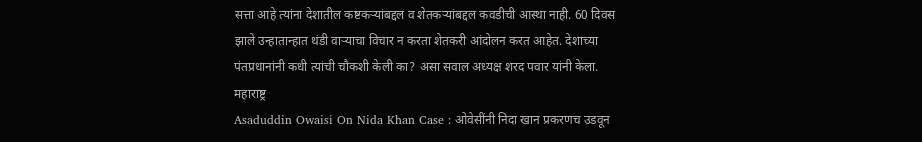सत्ता आहे त्यांना देशातील कष्टकऱ्यांबद्दल व शेतकऱ्यांबद्दल कवडीची आस्था नाही. 60 दिवस झाले उन्हातान्हात थंडी वाऱ्याचा विचार न करता शेतकरी आंदोलन करत आहेत. देशाच्या पंतप्रधानांनी कधी त्यांची चौकशी केली का? असा सवाल अध्यक्ष शरद पवार यांनी केला.
महाराष्ट्र
Asaduddin Owaisi On Nida Khan Case : ओवेसींनी निदा खान प्रकरणच उडवून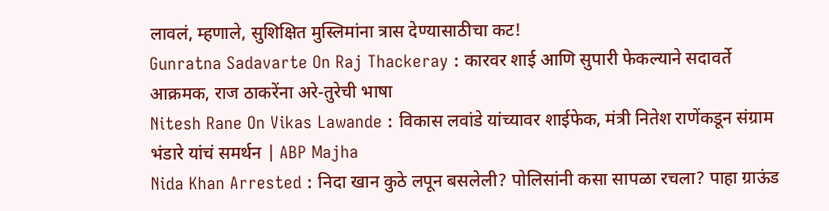लावलं, म्हणाले, सुशिक्षित मुस्लिमांना त्रास देण्यासाठीचा कट!
Gunratna Sadavarte On Raj Thackeray : कारवर शाई आणि सुपारी फेकल्याने सदावर्ते आक्रमक, राज ठाकरेंना अरे-तुरेची भाषा
Nitesh Rane On Vikas Lawande : विकास लवांडे यांच्यावर शाईफेक, मंत्री नितेश राणेंकडून संग्राम भंडारे यांचं समर्थन | ABP Majha
Nida Khan Arrested : निदा खान कुठे लपून बसलेली? पोलिसांनी कसा सापळा रचला? पाहा ग्राऊंड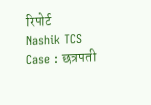रिपोर्ट
Nashik TCS Case : छत्रपती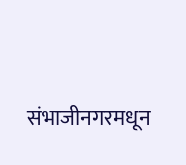संभाजीनगरमधून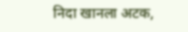निदा खानला अटक,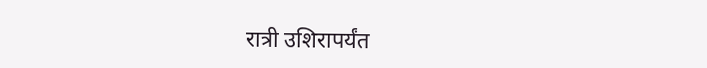रात्री उशिरापर्यंत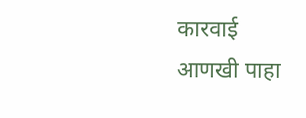कारवाई
आणखी पाहा